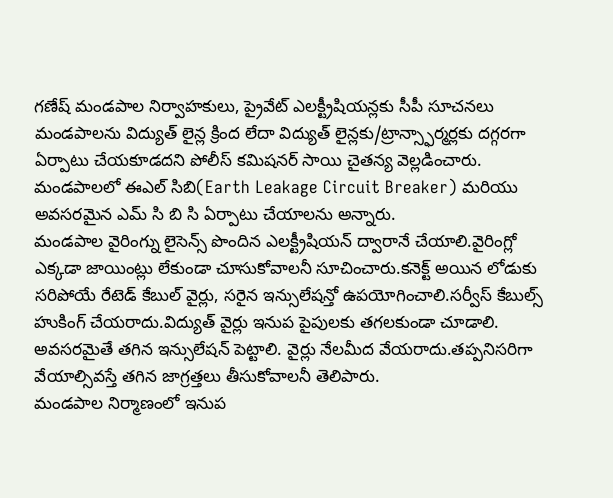గణేష్ మండపాల నిర్వాహకులు, ప్రైవేట్ ఎలక్ట్రీషియన్లకు సీపీ సూచనలు మండపాలను విద్యుత్ లైన్ల క్రింద లేదా విద్యుత్ లైన్లకు/ట్రాన్స్ఫార్మర్లకు దగ్గరగా ఏర్పాటు చేయకూడదని పోలీస్ కమిషనర్ సాయి చైతన్య వెల్లడించారు.
మండపాలలో ఈఎల్ సిబి(Earth Leakage Circuit Breaker) మరియు అవసరమైన ఎమ్ సి బి సి ఏర్పాటు చేయాలను అన్నారు.
మండపాల వైరింగ్ను లైసెన్స్ పొందిన ఎలక్ట్రీషియన్ ద్వారానే చేయాలి.వైరింగ్లో ఎక్కడా జాయింట్లు లేకుండా చూసుకోవాలనీ సూచించారు.కనెక్ట్ అయిన లోడుకు సరిపోయే రేటెడ్ కేబుల్ వైర్లు, సరైన ఇన్సులేషన్తో ఉపయోగించాలి.సర్వీస్ కేబుల్స్ హుకింగ్ చేయరాదు.విద్యుత్ వైర్లు ఇనుప పైపులకు తగలకుండా చూడాలి.
అవసరమైతే తగిన ఇన్సులేషన్ పెట్టాలి. వైర్లు నేలమీద వేయరాదు.తప్పనిసరిగా వేయాల్సివస్తే తగిన జాగ్రత్తలు తీసుకోవాలనీ తెలిపారు.
మండపాల నిర్మాణంలో ఇనుప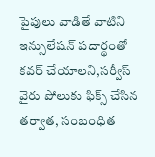పైపులు వాడితే వాటిని ఇన్సులేషన్ పదార్థంతో కవర్ చేయాలని,సర్వీస్ వైరు పోలుకు ఫిక్స్ చేసిన తర్వాత, సంబంధిత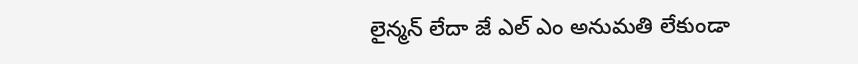లైన్మన్ లేదా జే ఎల్ ఎం అనుమతి లేకుండా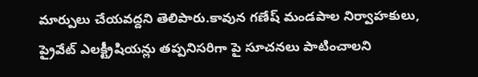మార్పులు చేయవద్దని తెలిపారు.కావున గణేష్ మండపాల నిర్వాహకులు, ప్రైవేట్ ఎలక్ట్రీషియన్లు తప్పనిసరిగా పై సూచనలు పాటించాలని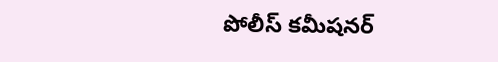పోలీస్ కమీషనర్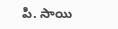పి. సాయి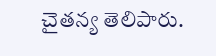చైతన్య తెలిపారు.